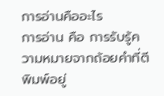การอ่านคืออะไร
การอ่าน คือ การรับรู้ความหมายจากถ้อยคำที่ตีพิมพ์อยู่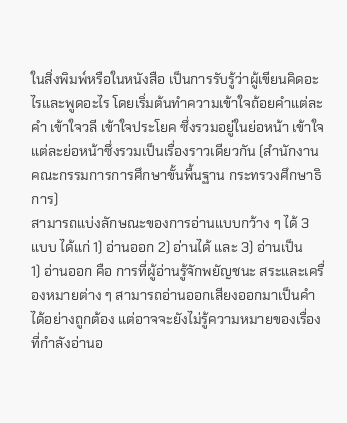ในสิ่งพิมพ์หรือในหนังสือ เป็นการรับรู้ว่าผู้เขียนคิดอะไรและพูดอะไร โดยเริ่มต้นทำความเข้าใจถ้อยคำแต่ละคำ เข้าใจวลี เข้าใจประโยค ซึ่งรวมอยู่ในย่อหน้า เข้าใจแต่ละย่อหน้าซึ่งรวมเป็นเรื่องราวเดียวกัน (สำนักงานคณะกรรมการการศึกษาขั้นพื้นฐาน กระทรวงศึกษาธิการ)
สามารถแบ่งลักษณะของการอ่านแบบกว้าง ๆ ได้ 3 แบบ ได้แก่ 1) อ่านออก 2) อ่านได้ และ 3) อ่านเป็น
1) อ่านออก คือ การที่ผู้อ่านรู้จักพยัญชนะ สระและเครื่องหมายต่าง ๆ สามารถอ่านออกเสียงออกมาเป็นคำได้อย่างถูกต้อง แต่อาจจะยังไม่รู้ความหมายของเรื่องที่กำลังอ่านอ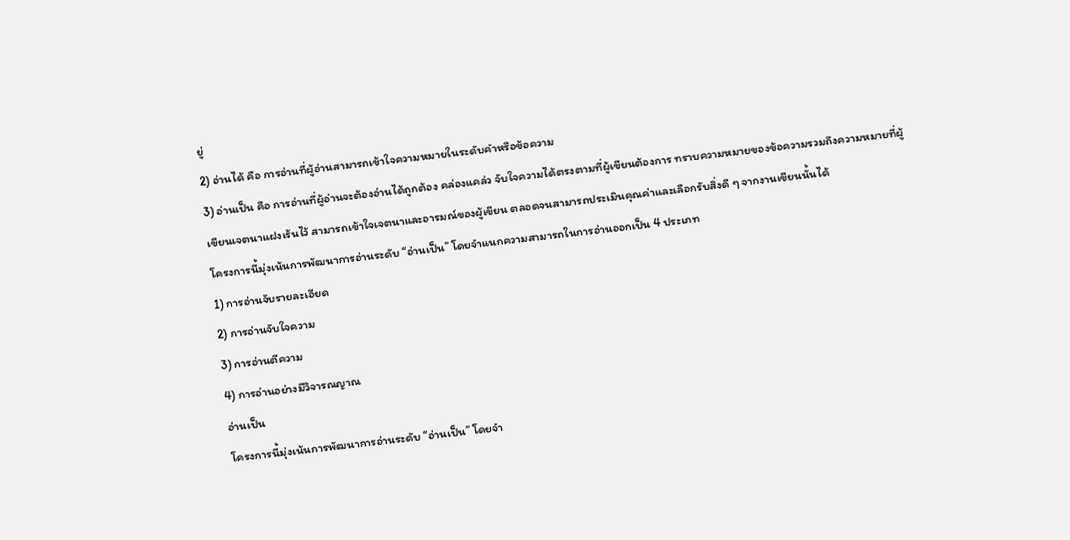ยู่
2) อ่านได้ คือ การอ่านที่ผู้อ่านสามารถเข้าใจความหมายในระดับคำหรือข้อความ
3) อ่านเป็น คือ การอ่านที่ผู้อ่านจะต้องอ่านได้ถูกต้อง คล่องแคล่ว จับใจความได้ตรงตามที่ผู้เขียนต้องการ ทราบความหมายของข้อความรวมถึงความหมายที่ผู้เขียนเจตนาแฝงเร้นไว้ สามารถเข้าใจเจตนาและอารมณ์ของผู้เขียน ตลอดจนสามารถประเมินคุณค่าและเลือกรับสิ่งดี ๆ จากงานเขียนนั้นได้
โครงการนี้มุ่งเน้นการพัฒนาการอ่านระดับ “อ่านเป็น” โดยจำแนกความสามารถในการอ่านออกเป็น 4 ประเภท
1) การอ่านจับรายละเอียด
2) การอ่านจับใจความ
3) การอ่านตีความ
4) การอ่านอย่างมีวิจารณญาณ
อ่านเป็น
โครงการนี้มุ่งเน้นการพัฒนาการอ่านระดับ “อ่านเป็น” โดยจำ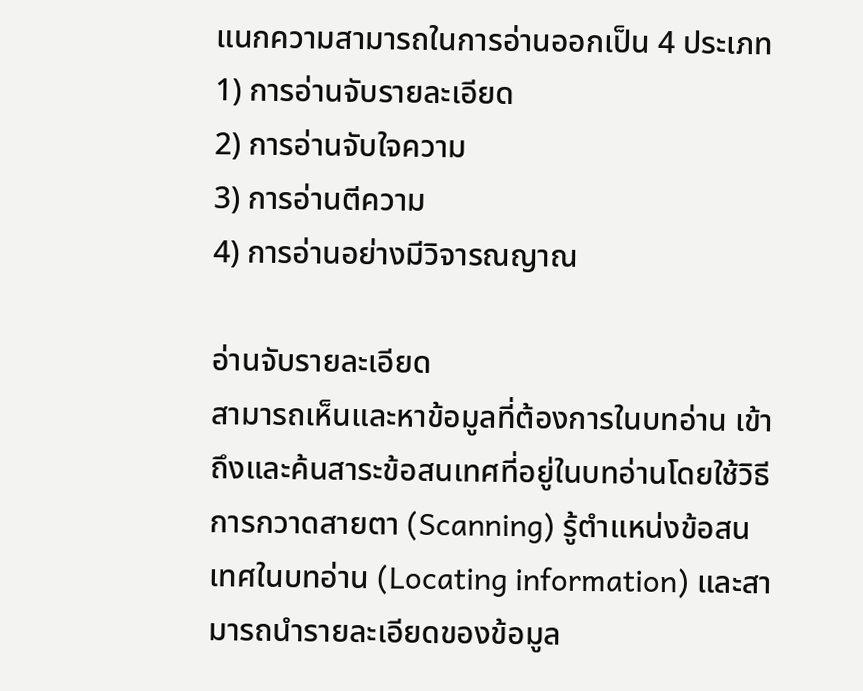แนกความสามารถในการอ่านออกเป็น 4 ประเภท
1) การอ่านจับรายละเอียด
2) การอ่านจับใจความ
3) การอ่านตีความ
4) การอ่านอย่างมีวิจารณญาณ

อ่านจับรายละเอียด
สามารถเห็นและหาข้อมูลที่ต้องการในบทอ่าน เข้าถึงและค้นสาระข้อสนเทศที่อยู่ในบทอ่านโดยใช้วิธีการกวาดสายตา (Scanning) รู้ตำแหน่งข้อสนเทศในบทอ่าน (Locating information) และสามารถนำรายละเอียดของข้อมูล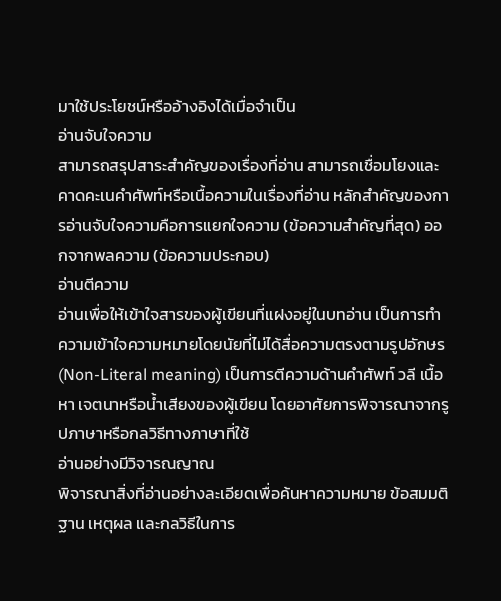มาใช้ประโยชน์หรืออ้างอิงได้เมื่อจำเป็น
อ่านจับใจความ
สามารถสรุปสาระสำคัญของเรื่องที่อ่าน สามารถเชื่อมโยงและคาดคะเนคำศัพท์หรือเนื้อความในเรื่องที่อ่าน หลักสำคัญของการอ่านจับใจความคือการแยกใจความ (ข้อความสำคัญที่สุด) ออกจากพลความ (ข้อความประกอบ)
อ่านตีความ
อ่านเพื่อให้เข้าใจสารของผู้เขียนที่แฝงอยู่ในบทอ่าน เป็นการทำความเข้าใจความหมายโดยนัยที่ไม่ได้สื่อความตรงตามรูปอักษร (Non-Literal meaning) เป็นการตีความด้านคำศัพท์ วลี เนื้อหา เจตนาหรือน้ำเสียงของผู้เขียน โดยอาศัยการพิจารณาจากรูปภาษาหรือกลวิธีทางภาษาที่ใช้
อ่านอย่างมีวิจารณญาณ
พิจารณาสิ่งที่อ่านอย่างละเอียดเพื่อค้นหาความหมาย ข้อสมมติฐาน เหตุผล และกลวิธีในการ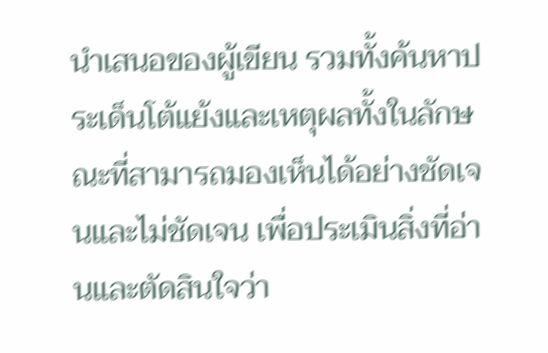นำเสนอของผู้เขียน รวมทั้งค้นหาประเด็นโต้แย้งและเหตุผลทั้งในลักษณะที่สามารถมองเห็นได้อย่างชัดเจนและไม่ชัดเจน เพื่อประเมินสิ่งที่อ่านและตัดสินใจว่า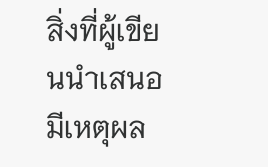สิ่งที่ผู้เขียนนำเสนอมีเหตุผล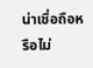น่าเชื่อถือหรือไม่